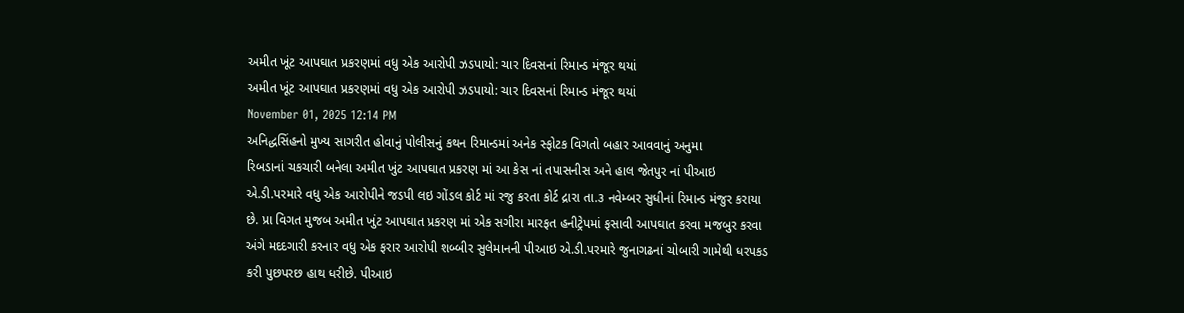અમીત ખૂંટ આપઘાત પ્રકરણમાં વધુ એક આરોપી ઝડપાયો: ચાર દિવસનાં રિમાન્ડ મંજૂર થયાં
અમીત ખૂંટ આપઘાત પ્રકરણમાં વધુ એક આરોપી ઝડપાયો: ચાર દિવસનાં રિમાન્ડ મંજૂર થયાં
November 01, 2025 12:14 PM
અનિદ્ધસિંહનો મુખ્ય સાગરીત હોવાનું પોલીસનું કથન રિમાન્ડમાં અનેક સ્ફોટક વિગતો બહાર આવવાનું અનુમા
રિબડાનાં ચકચારી બનેલા અમીત ખુંટ આપઘાત પ્રકરણ માં આ કેસ નાં તપાસનીસ અને હાલ જેતપુર નાં પીઆઇ એ.ડી.પરમારે વધુ એક આરોપીને જડપી લઇ ગોંડલ કોર્ટ માં રજુ કરતા કોર્ટ દ્રારા તા.૩ નવેમ્બર સુધીનાં રિમાન્ડ મંજુર કરાયા છે. પ્રા વિગત મુજબ અમીત ખુંટ આપઘાત પ્રકરણ માં એક સગીરા મારફત હનીટ્રેપમાં ફસાવી આપઘાત કરવા મજબુર કરવા અંગે મદદગારી કરનાર વધુ એક ફરાર આરોપી શબ્બીર સુલેમાનની પીઆઇ એ.ડી.પરમારે જુનાગઢનાં ચોબારી ગામેથી ધરપકડ કરી પુછપરછ હાથ ધરીછે. પીઆઇ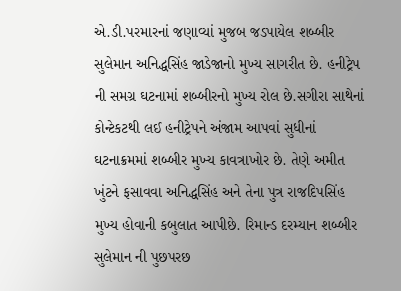એ.ડી.પરમારનાં જણાવ્યાં મુજબ જડપાયેલ શબ્બીર સુલેમાન અનિદ્ધસિંહ જાડેજાનો મુખ્ય સાગરીત છે. હનીટ્રેપ ની સમગ્ર ઘટનામાં શબ્બીરનો મુખ્ય રોલ છે.સગીરા સાથેનાં કોન્ટેકટથી લઈ હનીટ્રેપને અંજામ આપવાં સુધીનાં ઘટનાક્રમમાં શબ્બીર મુખ્ય કાવત્રાખોર છે. તેણે અમીત ખુંટને ફસાવવા અનિદ્ધસિંહ અને તેના પુત્ર રાજદિપસિંહ મુખ્ય હોવાની કબુલાત આપીછે. રિમાન્ડ દરમ્યાન શબ્બીર સુલેમાન ની પુછપરછ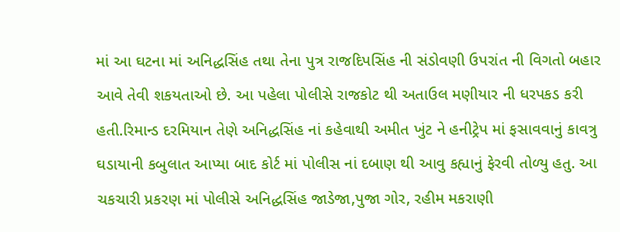માં આ ઘટના માં અનિદ્ધસિંહ તથા તેના પુત્ર રાજદિપસિંહ ની સંડોવણી ઉપરાંત ની વિગતો બહાર આવે તેવી શકયતાઓ છે. આ પહેલા પોલીસે રાજકોટ થી અતાઉલ મણીયાર ની ધરપકડ કરી હતી.રિમાન્ડ દરમિયાન તેણે અનિદ્ધસિંહ નાં કહેવાથી અમીત ખુંટ ને હનીટ્રેપ માં ફસાવવાનું કાવત્રુ ઘડાયાની કબુલાત આપ્યા બાદ કોર્ટ માં પોલીસ નાં દબાણ થી આવુ કહ્યાનું ફેરવી તોળ્યુ હતુ. આ ચકચારી પ્રકરણ માં પોલીસે અનિદ્ધસિંહ જાડેજા,પુજા ગોર, રહીમ મકરાણી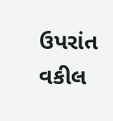ઉપરાંત વકીલ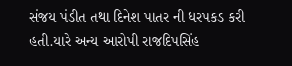સંજય પંડીત તથા દિનેશ પાતર ની ધરપકડ કરી હતી.યારે અન્ય આરોપી રાજદિપસિંહ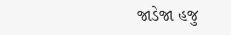જાડેજા હજુ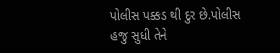પોલીસ પક્કડ થી દુર છે.પોલીસ હજુ સુધી તેને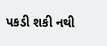પકડી શકી નથી